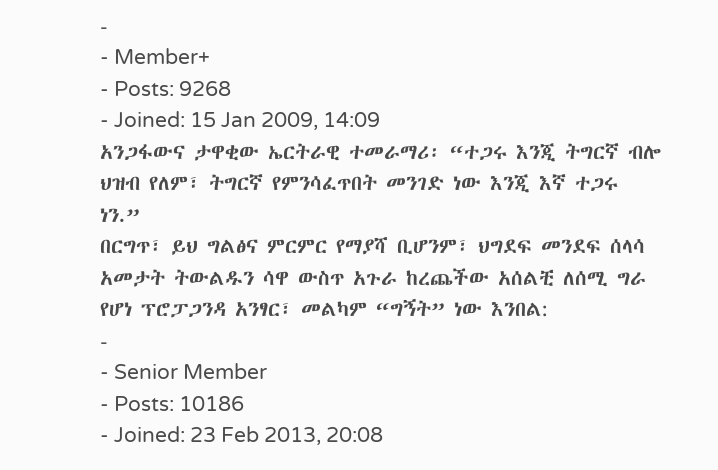-
- Member+
- Posts: 9268
- Joined: 15 Jan 2009, 14:09
አንጋፋውና ታዋቂው ኤርትራዊ ተመራማሪ፡ “ተጋሩ እንጂ ትግርኛ ብሎ ህዝብ የለም፣ ትግርኛ የምንሳፈጥበት መንገድ ነው እንጂ እኛ ተጋሩ ነን.”
በርግጥ፣ ይህ ግልፅና ምርምር የማያሻ ቢሆንም፣ ህግደፍ መንደፍ ሰላሳ አመታት ትውልዱን ሳዋ ውስጥ አጉራ ከረጨችው አሰልቺ ለሰሚ ግራ የሆነ ፕሮፓጋንዳ አንፃር፣ መልካም “ግኝት” ነው እንበል:
-
- Senior Member
- Posts: 10186
- Joined: 23 Feb 2013, 20:08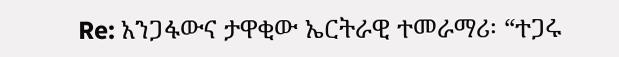Re: አንጋፋውና ታዋቂው ኤርትራዊ ተመራማሪ፡ “ተጋሩ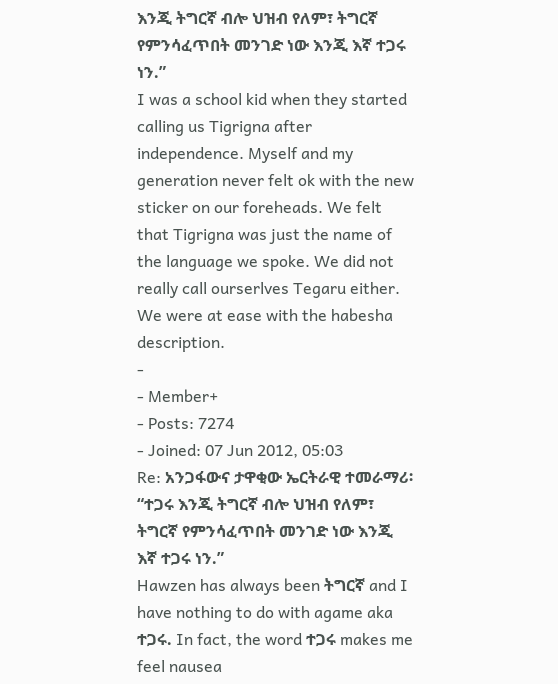እንጂ ትግርኛ ብሎ ህዝብ የለም፣ ትግርኛ የምንሳፈጥበት መንገድ ነው እንጂ እኛ ተጋሩ ነን.”
I was a school kid when they started calling us Tigrigna after independence. Myself and my generation never felt ok with the new sticker on our foreheads. We felt that Tigrigna was just the name of the language we spoke. We did not really call ourserlves Tegaru either. We were at ease with the habesha description.
-
- Member+
- Posts: 7274
- Joined: 07 Jun 2012, 05:03
Re: አንጋፋውና ታዋቂው ኤርትራዊ ተመራማሪ፡ “ተጋሩ እንጂ ትግርኛ ብሎ ህዝብ የለም፣ ትግርኛ የምንሳፈጥበት መንገድ ነው እንጂ እኛ ተጋሩ ነን.”
Hawzen has always been ትግርኛ and I have nothing to do with agame aka ተጋሩ. In fact, the word ተጋሩ makes me feel nausea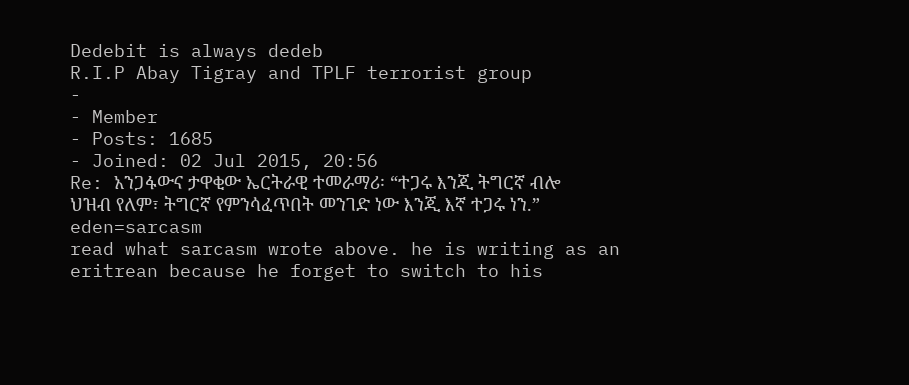Dedebit is always dedeb
R.I.P Abay Tigray and TPLF terrorist group
-
- Member
- Posts: 1685
- Joined: 02 Jul 2015, 20:56
Re: አንጋፋውና ታዋቂው ኤርትራዊ ተመራማሪ፡ “ተጋሩ እንጂ ትግርኛ ብሎ ህዝብ የለም፣ ትግርኛ የምንሳፈጥበት መንገድ ነው እንጂ እኛ ተጋሩ ነን.”
eden=sarcasm
read what sarcasm wrote above. he is writing as an eritrean because he forget to switch to his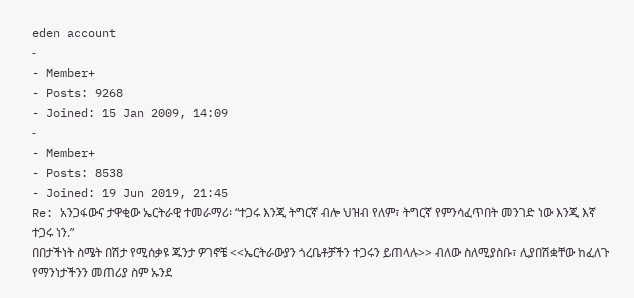eden account
-
- Member+
- Posts: 9268
- Joined: 15 Jan 2009, 14:09
-
- Member+
- Posts: 8538
- Joined: 19 Jun 2019, 21:45
Re: አንጋፋውና ታዋቂው ኤርትራዊ ተመራማሪ፡ “ተጋሩ እንጂ ትግርኛ ብሎ ህዝብ የለም፣ ትግርኛ የምንሳፈጥበት መንገድ ነው እንጂ እኛ ተጋሩ ነን.”
በበታችነት ስሜት በሽታ የሚሰቃዩ ጁንታ ዎገኖቼ <<ኤርትራውያን ጎረቤቶቻችን ተጋሩን ይጠላሉ>> ብለው ስለሚያስቡ፣ ሊያበሽቋቸው ከፈለጉ የማንነታችንን መጠሪያ ስም ኡንደ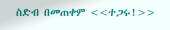ስድብ በመጠቀም <<ተጋሩ!>>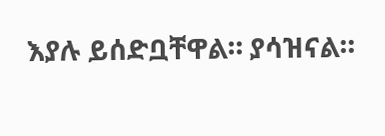እያሉ ይሰድቧቸዋል። ያሳዝናል።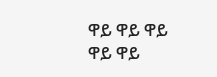ዋይ ዋይ ዋይ ዋይ ዋይ